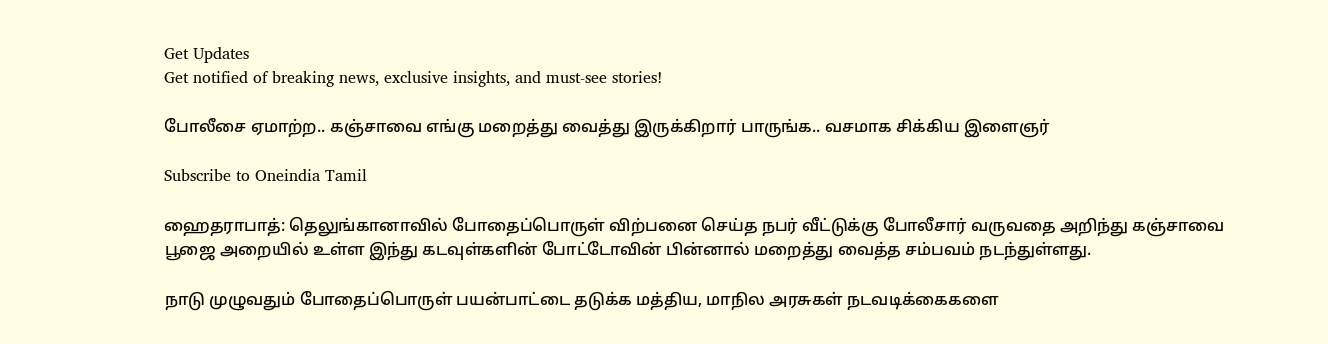Get Updates
Get notified of breaking news, exclusive insights, and must-see stories!

போலீசை ஏமாற்ற.. கஞ்சாவை எங்கு மறைத்து வைத்து இருக்கிறார் பாருங்க.. வசமாக சிக்கிய இளைஞர்

Subscribe to Oneindia Tamil

ஹைதராபாத்: தெலுங்கானாவில் போதைப்பொருள் விற்பனை செய்த நபர் வீட்டுக்கு போலீசார் வருவதை அறிந்து கஞ்சாவை பூஜை அறையில் உள்ள இந்து கடவுள்களின் போட்டோவின் பின்னால் மறைத்து வைத்த சம்பவம் நடந்துள்ளது.

நாடு முழுவதும் போதைப்பொருள் பயன்பாட்டை தடுக்க மத்திய, மாநில அரசுகள் நடவடிக்கைகளை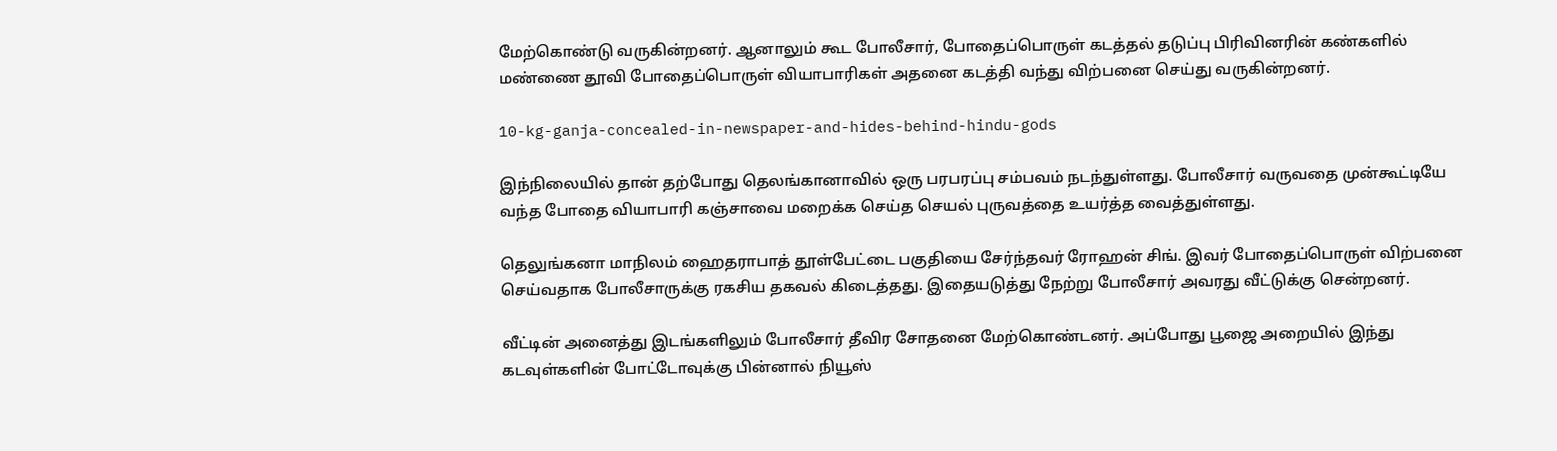மேற்கொண்டு வருகின்றனர். ஆனாலும் கூட போலீசார், போதைப்பொருள் கடத்தல் தடுப்பு பிரிவினரின் கண்களில் மண்ணை தூவி போதைப்பொருள் வியாபாரிகள் அதனை கடத்தி வந்து விற்பனை செய்து வருகின்றனர்.

10-kg-ganja-concealed-in-newspaper-and-hides-behind-hindu-gods

இந்நிலையில் தான் தற்போது தெலங்கானாவில் ஒரு பரபரப்பு சம்பவம் நடந்துள்ளது. போலீசார் வருவதை முன்கூட்டியே வந்த போதை வியாபாரி கஞ்சாவை மறைக்க செய்த செயல் புருவத்தை உயர்த்த வைத்துள்ளது.

தெலுங்கனா மாநிலம் ஹைதராபாத் தூள்பேட்டை பகுதியை சேர்ந்தவர் ரோஹன் சிங். இவர் போதைப்பொருள் விற்பனை செய்வதாக போலீசாருக்கு ரகசிய தகவல் கிடைத்தது. இதையடுத்து நேற்று போலீசார் அவரது வீட்டுக்கு சென்றனர்.

வீட்டின் அனைத்து இடங்களிலும் போலீசார் தீவிர சோதனை மேற்கொண்டனர். அப்போது பூஜை அறையில் இந்து கடவுள்களின் போட்டோவுக்கு பின்னால் நியூஸ்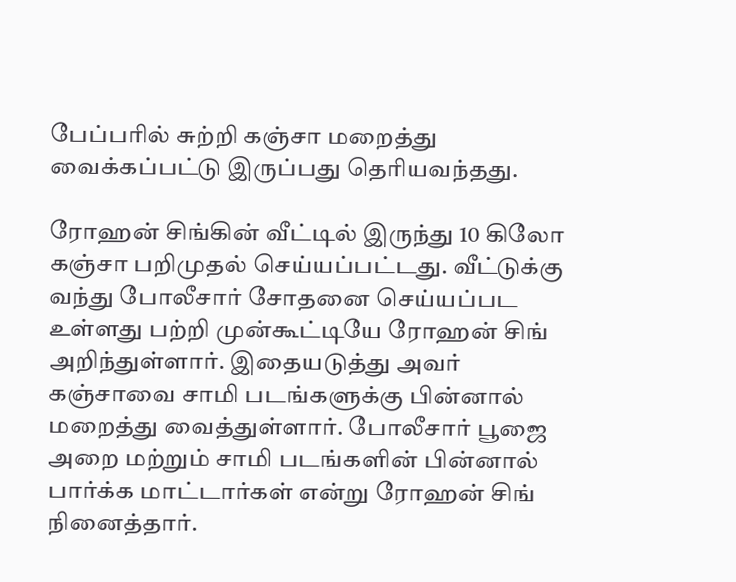பேப்பரில் சுற்றி கஞ்சா மறைத்து வைக்கப்பட்டு இருப்பது தெரியவந்தது.

ரோஹன் சிங்கின் வீட்டில் இருந்து 10 கிலோ கஞ்சா பறிமுதல் செய்யப்பட்டது. வீட்டுக்கு வந்து போலீசார் சோதனை செய்யப்பட உள்ளது பற்றி முன்கூட்டியே ரோஹன் சிங் அறிந்துள்ளார். இதையடுத்து அவர் கஞ்சாவை சாமி படங்களுக்கு பின்னால் மறைத்து வைத்துள்ளார். போலீசார் பூஜை அறை மற்றும் சாமி படங்களின் பின்னால் பார்க்க மாட்டார்கள் என்று ரோஹன் சிங் நினைத்தார்.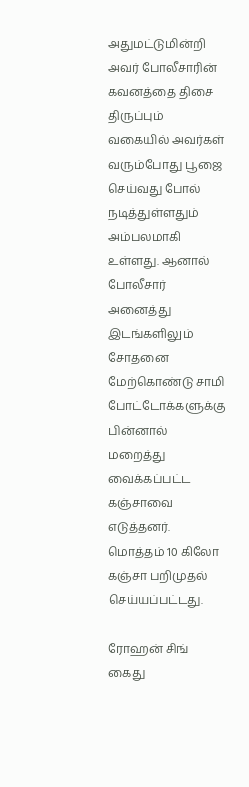அதுமட்டுமின்றி அவர் போலீசாரின் கவனத்தை திசை திருப்பும் வகையில் அவர்கள் வரும்போது பூஜை செய்வது போல் நடித்துள்ளதும் அம்பலமாகி உள்ளது. ஆனால் போலீசார் அனைத்து இடங்களிலும் சோதனை மேற்கொண்டு சாமி போட்டோக்களுக்கு பின்னால் மறைத்து வைக்கப்பட்ட கஞ்சாவை எடுத்தனர். மொத்தம் 10 கிலோ கஞ்சா பறிமுதல் செய்யப்பட்டது.

ரோஹன் சிங் கைது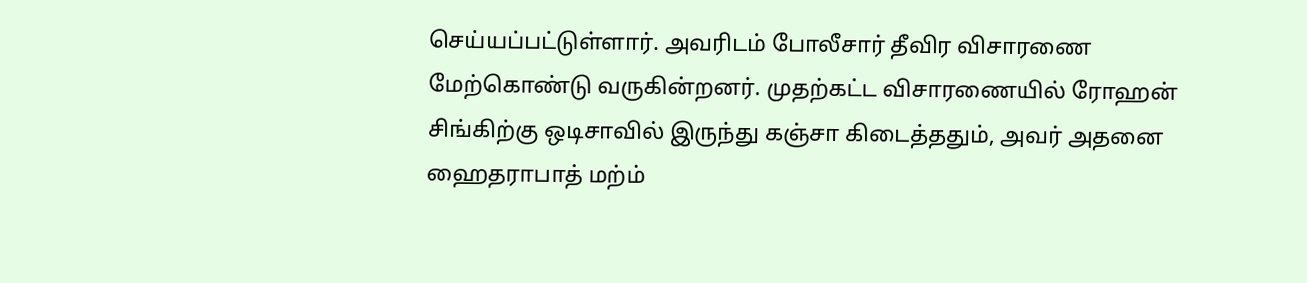செய்யப்பட்டுள்ளார். அவரிடம் போலீசார் தீவிர விசாரணை மேற்கொண்டு வருகின்றனர். முதற்கட்ட விசாரணையில் ரோஹன் சிங்கிற்கு ஒடிசாவில் இருந்து கஞ்சா கிடைத்ததும், அவர் அதனை ஹைதராபாத் மற்ம்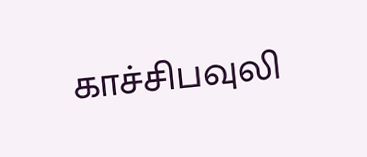காச்சிபவுலி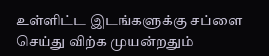உள்ளிட்ட இடங்களுக்கு சப்ளை செய்து விற்க முயன்றதும்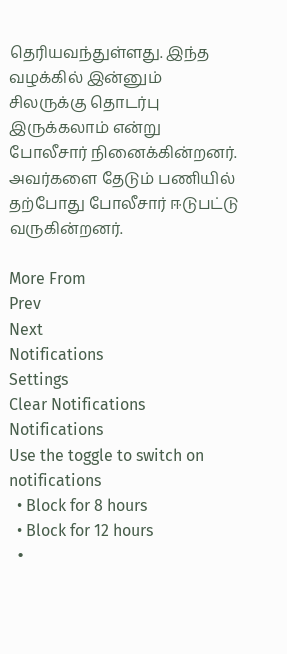தெரியவந்துள்ளது. இந்த வழக்கில் இன்னும் சிலருக்கு தொடர்பு இருக்கலாம் என்று போலீசார் நினைக்கின்றனர். அவர்களை தேடும் பணியில் தற்போது போலீசார் ஈடுபட்டு வருகின்றனர்.

More From
Prev
Next
Notifications
Settings
Clear Notifications
Notifications
Use the toggle to switch on notifications
  • Block for 8 hours
  • Block for 12 hours
  •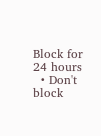Block for 24 hours
  • Don't block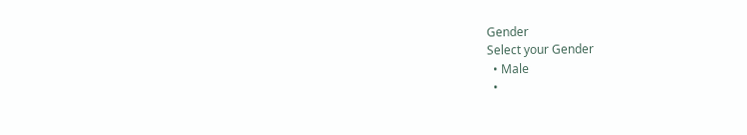Gender
Select your Gender
  • Male
  •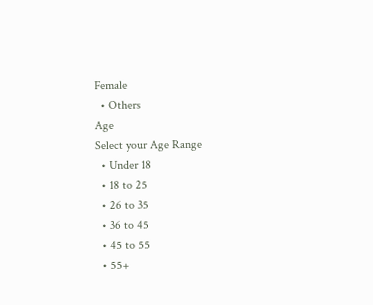Female
  • Others
Age
Select your Age Range
  • Under 18
  • 18 to 25
  • 26 to 35
  • 36 to 45
  • 45 to 55
  • 55+